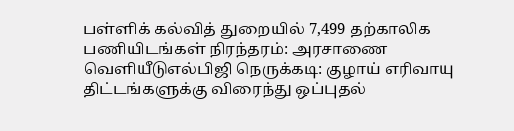பள்ளிக் கல்வித் துறையில் 7,499 தற்காலிக பணியிடங்கள் நிரந்தரம்: அரசாணை வெளியீடுஎல்பிஜி நெருக்கடி: குழாய் எரிவாயு திட்டங்களுக்கு விரைந்து ஒப்புதல்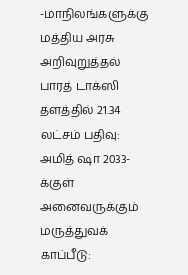-மாநிலங்களுக்கு மத்திய அரசு அறிவுறுத்தல் பாரத் டாக்ஸி தளத்தில் 21.34 லட்சம் பதிவு: அமித் ஷா 2033-க்குள் அனைவருக்கும் மருத்துவக் காப்பீடு: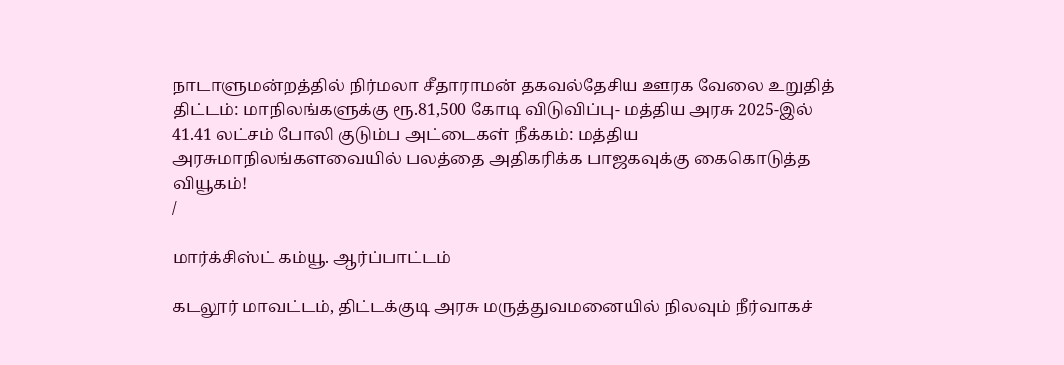நாடாளுமன்றத்தில் நிர்மலா சீதாராமன் தகவல்தேசிய ஊரக வேலை உறுதித் திட்டம்: மாநிலங்களுக்கு ரூ.81,500 கோடி விடுவிப்பு- மத்திய அரசு 2025-இல் 41.41 லட்சம் போலி குடும்ப அட்டைகள் நீக்கம்: மத்திய அரசுமாநிலங்களவையில் பலத்தை அதிகரிக்க பாஜகவுக்கு கைகொடுத்த வியூகம்!
/

மார்க்சிஸ்ட் கம்யூ. ஆர்ப்பாட்டம்

கடலூர் மாவட்டம், திட்டக்குடி அரசு மருத்துவமனையில் நிலவும் நீர்வாகச்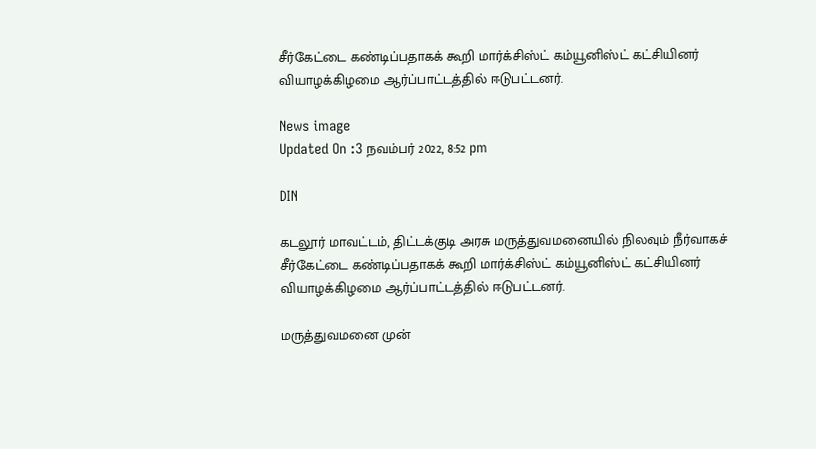சீர்கேட்டை கண்டிப்பதாகக் கூறி மார்க்சிஸ்ட் கம்யூனிஸ்ட் கட்சியினர் வியாழக்கிழமை ஆர்ப்பாட்டத்தில் ஈடுபட்டனர்.

News image
Updated On :3 நவம்பர் 2022, 8:52 pm

DIN

கடலூர் மாவட்டம், திட்டக்குடி அரசு மருத்துவமனையில் நிலவும் நீர்வாகச் சீர்கேட்டை கண்டிப்பதாகக் கூறி மார்க்சிஸ்ட் கம்யூனிஸ்ட் கட்சியினர் வியாழக்கிழமை ஆர்ப்பாட்டத்தில் ஈடுபட்டனர்.

மருத்துவமனை முன்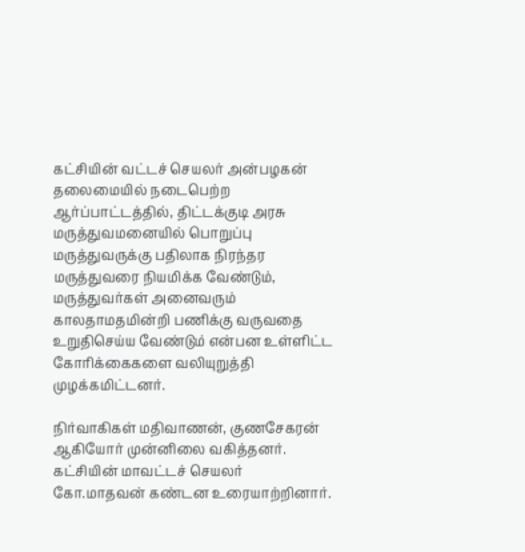கட்சியின் வட்டச் செயலர் அன்பழகன் தலைமையில் நடைபெற்ற ஆர்ப்பாட்டத்தில், திட்டக்குடி அரசு மருத்துவமனையில் பொறுப்பு மருத்துவருக்கு பதிலாக நிரந்தர மருத்துவரை நியமிக்க வேண்டும், மருத்துவர்கள் அனைவரும் காலதாமதமின்றி பணிக்கு வருவதை உறுதிசெய்ய வேண்டும் என்பன உள்ளிட்ட கோரிக்கைகளை வலியுறுத்தி முழக்கமிட்டனர்.

நிர்வாகிகள் மதிவாணன், குணசேகரன் ஆகியோர் முன்னிலை வகித்தனர். கட்சியின் மாவட்டச் செயலர் கோ.மாதவன் கண்டன உரையாற்றினார்.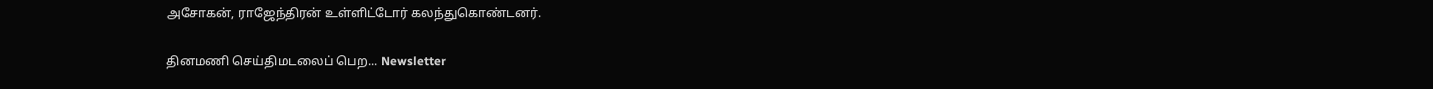அசோகன், ராஜேந்திரன் உள்ளிட்டோர் கலந்துகொண்டனர்.

தினமணி செய்திமடலைப் பெற... Newsletter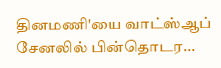தினமணி'யை வாட்ஸ்ஆப் சேனலில் பின்தொடர...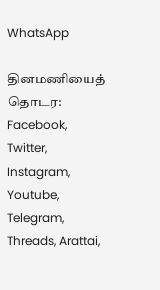WhatsApp

தினமணியைத் தொடர: Facebook, Twitter, Instagram, Youtube, Telegram, Threads, Arattai,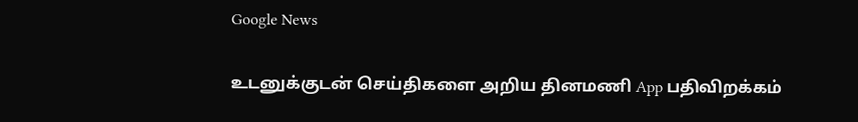Google News

உடனுக்குடன் செய்திகளை அறிய தினமணி App பதிவிறக்கம்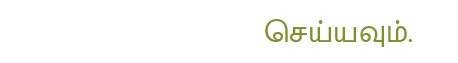செய்யவும்.